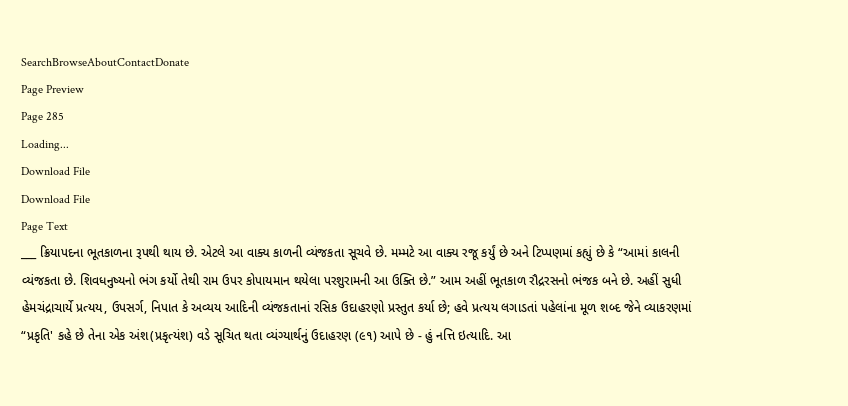SearchBrowseAboutContactDonate
Page Preview
Page 285
Loading...
Download File
Download File
Page Text
___ ક્રિયાપદના ભૂતકાળના રૂપથી થાય છે. એટલે આ વાક્ય કાળની વ્યંજકતા સૂચવે છે. મમ્મટે આ વાક્ય રજૂ કર્યું છે અને ટિપ્પણમાં કહ્યું છે કે “આમાં કાલની વ્યંજકતા છે. શિવધનુષ્યનો ભંગ કર્યો તેથી રામ ઉપર કોપાયમાન થયેલા પરશુરામની આ ઉક્તિ છે.” આમ અહીં ભૂતકાળ રૌદ્રરસનો ભંજક બને છે. અહીં સુધી હેમચંદ્રાચાર્યે પ્રત્યય, ઉપસર્ગ, નિપાત કે અવ્યય આદિની વ્યંજકતાનાં રસિક ઉદાહરણો પ્રસ્તુત કર્યા છે; હવે પ્રત્યય લગાડતાં પહેલાંના મૂળ શબ્દ જેને વ્યાકરણમાં “પ્રકૃતિ' કહે છે તેના એક અંશ(પ્રકૃત્યંશ) વડે સૂચિત થતા વ્યંગ્યાર્થનું ઉદાહરણ (૯૧) આપે છે - હું નત્તિ ઇત્યાદિ. આ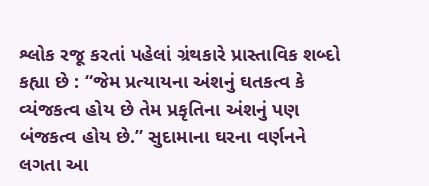શ્લોક રજૂ કરતાં પહેલાં ગ્રંથકારે પ્રાસ્તાવિક શબ્દો કહ્યા છે : “જેમ પ્રત્યાયના અંશનું ઘતકત્વ કે વ્યંજકત્વ હોય છે તેમ પ્રકૃતિના અંશનું પણ બંજકત્વ હોય છે.” સુદામાના ઘરના વર્ણનને લગતા આ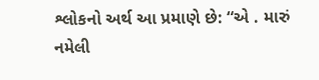શ્લોકનો અર્થ આ પ્રમાણે છે: “એ . મારું નમેલી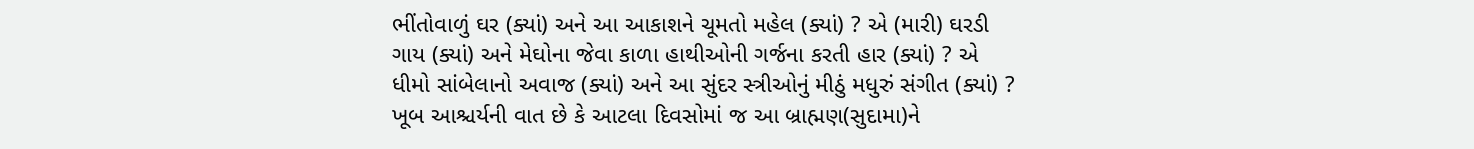ભીંતોવાળું ઘર (ક્યાં) અને આ આકાશને ચૂમતો મહેલ (ક્યાં) ? એ (મારી) ઘરડી ગાય (ક્યાં) અને મેઘોના જેવા કાળા હાથીઓની ગર્જના કરતી હાર (ક્યાં) ? એ ધીમો સાંબેલાનો અવાજ (ક્યાં) અને આ સુંદર સ્ત્રીઓનું મીઠું મધુરું સંગીત (ક્યાં) ? ખૂબ આશ્ચર્યની વાત છે કે આટલા દિવસોમાં જ આ બ્રાહ્મણ(સુદામા)ને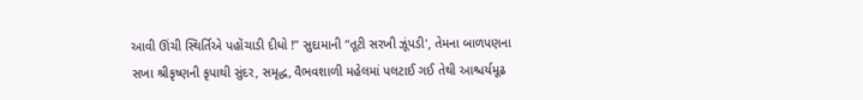આવી ઊંચી સ્થિર્તિએ પહોંચાડી દીધો !” સુદામાની “તૂટી સરખી ઝૂંપડી', તેમના બાળપણના સખા શ્રીકૃષ્ણની કૃપાથી સુંદર, સમૃદ્ધ, વૈભવશાળી મહેલમાં પલટાઈ ગઈ તેથી આશ્ચર્યમૂઢ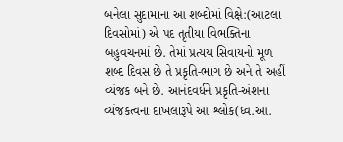બનેલા સુદામાના આ શબ્દોમાં વિક્ષે:(આટલા દિવસોમાં) એ પદ તૃતીયા વિભક્તિના બહુવચનમાં છે. તેમાં પ્રત્યય સિવાયનો મૂળ શબ્દ દિવસ છે તે પ્રકૃતિ-ભાગ છે અને તે અહીં વ્યંજક બને છે. આનંદવર્ધને પ્રકૃતિ-અંશના વ્યંજકત્વના દાખલારૂપે આ શ્લોક(ધ્વ.આ.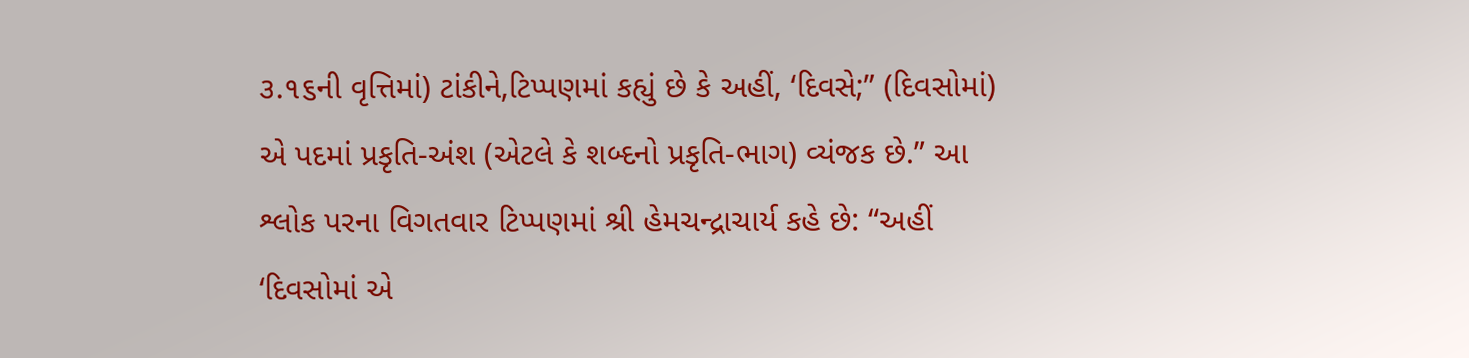૩.૧૬ની વૃત્તિમાં) ટાંકીને,ટિપ્પણમાં કહ્યું છે કે અહીં, ‘દિવસે;” (દિવસોમાં) એ પદમાં પ્રકૃતિ-અંશ (એટલે કે શબ્દનો પ્રકૃતિ-ભાગ) વ્યંજક છે.” આ શ્લોક પરના વિગતવાર ટિપ્પણમાં શ્રી હેમચન્દ્રાચાર્ય કહે છે: “અહીં ‘દિવસોમાં એ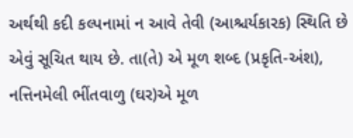અર્થથી કદી કલ્પનામાં ન આવે તેવી (આશ્ચર્યકારક) સ્થિતિ છે એવું સૂચિત થાય છે. તા(તે) એ મૂળ શબ્દ (પ્રકૃતિ-અંશ), નત્તિનમેલી ભીંતવાળુ (ઘર)એ મૂળ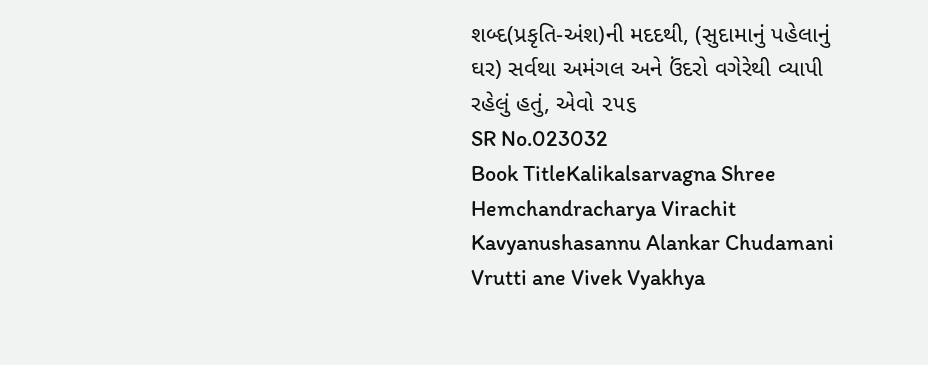શબ્દ(પ્રકૃતિ-અંશ)ની મદદથી, (સુદામાનું પહેલાનું ઘર) સર્વથા અમંગલ અને ઉંદરો વગેરેથી વ્યાપી રહેલું હતું, એવો ૨૫૬
SR No.023032
Book TitleKalikalsarvagna Shree Hemchandracharya Virachit Kavyanushasannu Alankar Chudamani Vrutti ane Vivek Vyakhya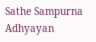Sathe Sampurna Adhyayan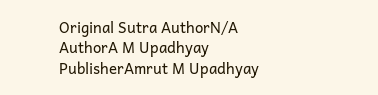Original Sutra AuthorN/A
AuthorA M Upadhyay
PublisherAmrut M Upadhyay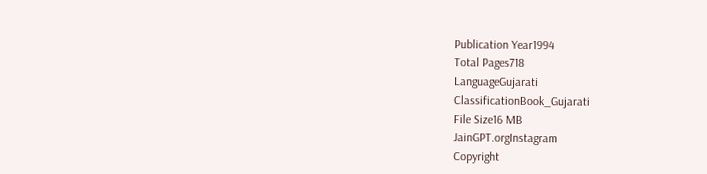Publication Year1994
Total Pages718
LanguageGujarati
ClassificationBook_Gujarati
File Size16 MB
JainGPT.orgInstagram
Copyright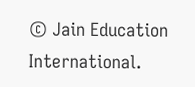© Jain Education International.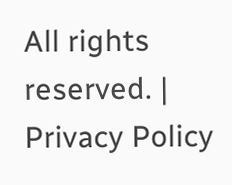All rights reserved. | Privacy Policy